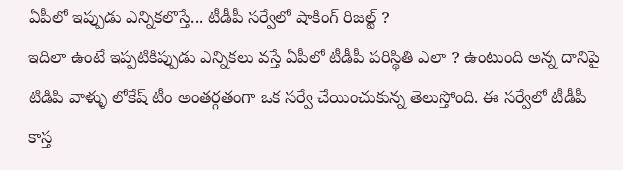ఏపీలో ఇప్పుడు ఎన్నికలొస్తే... టీడీపీ సర్వేలో షాకింగ్ రిజల్ట్ ?
ఇదిలా ఉంటే ఇప్పటికిప్పుడు ఎన్నికలు వస్తే ఏపీలో టీడీపీ పరిస్థితి ఎలా ? ఉంటుంది అన్న దానిపై టిడిపి వాళ్ళు లోకేష్ టీం అంతర్గతంగా ఒక సర్వే చేయించుకున్న తెలుస్తోంది. ఈ సర్వేలో టీడీపీ కాస్త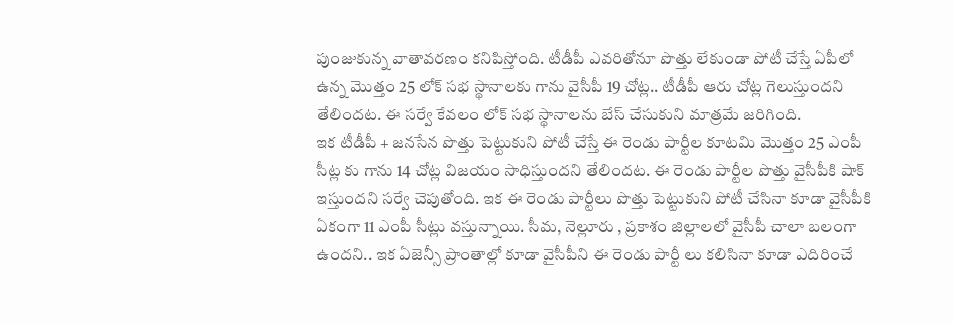పుంజుకున్న వాతావరణం కనిపిస్తోంది. టీడీపీ ఎవరితోనూ పొత్తు లేకుండా పోటీ చేస్తే ఏపీలో ఉన్న మొత్తం 25 లోక్ సభ స్థానాలకు గాను వైసీపీ 19 చోట్ల.. టీడీపీ ఆరు చోట్ల గెలుస్తుందని తేలిందట. ఈ సర్వే కేవలం లోక్ సభ స్థానాలను బేస్ చేసుకుని మాత్రమే జరిగింది.
ఇక టీడీపీ + జనసేన పొత్తు పెట్టుకుని పోటీ చేస్తే ఈ రెండు పార్టీల కూటమి మొత్తం 25 ఎంపీ సీట్ల కు గాను 14 చోట్ల విజయం సాధిస్తుందని తేలిందట. ఈ రెండు పార్టీల పొత్తు వైసీపీకి షాక్ ఇస్తుందని సర్వే చెపుతోంది. ఇక ఈ రెండు పార్టీలు పొత్తు పెట్టుకుని పోటీ చేసినా కూడా వైసీపీకి ఏకంగా 11 ఎంపీ సీట్లు వస్తున్నాయి. సీమ, నెల్లూరు , ప్రకాశం జిల్లాలలో వైసీపీ చాలా బలంగా ఉందని.. ఇక ఏజెన్సీ ప్రాంతాల్లో కూడా వైసీపీని ఈ రెండు పార్టీ లు కలిసినా కూడా ఎదిరించే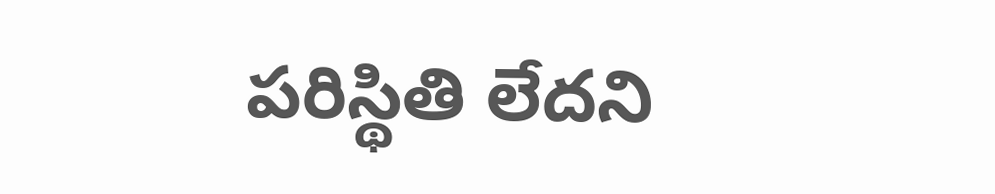పరిస్థితి లేదని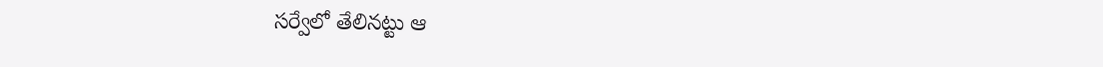సర్వేలో తేలినట్టు ఆ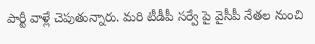పార్టీ వాళ్లే చెపుతున్నారు. మరి టీడీపీ సర్వే పై వైసీపీ నేతల నుంచి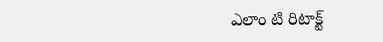ఎలాం టి రిటాక్ట్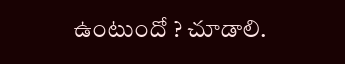ఉంటుందో ? చూడాలి.